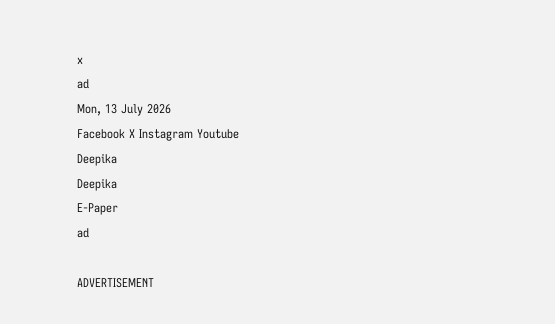x
ad
Mon, 13 July 2026
Facebook X Instagram Youtube
Deepika
Deepika
E-Paper
ad

ADVERTISEMENT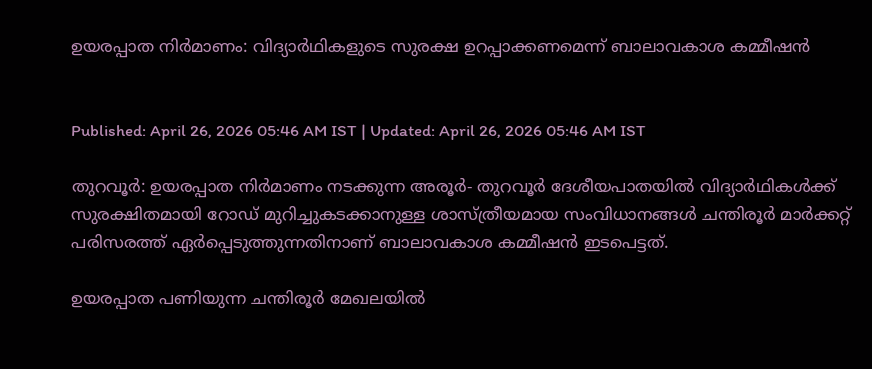ഉയരപ്പാത നിർമാണം: വിദ്യാർഥികളുടെ സുരക്ഷ ഉറപ്പാക്കണമെന്ന് ബാലാവകാശ കമ്മീഷൻ


Published: April 26, 2026 05:46 AM IST | Updated: April 26, 2026 05:46 AM IST

തുറവൂർ: ഉയരപ്പാത നിർമാണം നടക്കുന്ന അരൂർ- തുറവൂർ ദേശീയപാതയിൽ വിദ്യാർഥികൾക്ക് സുരക്ഷിതമായി റോഡ് മുറിച്ചുകടക്കാനുള്ള ശാസ്ത്രീയമായ സംവിധാനങ്ങൾ ചന്തിരൂർ മാർക്കറ്റ് പരിസരത്ത് ഏർപ്പെടുത്തുന്നതിനാണ് ബാലാവകാശ കമ്മീഷൻ ഇടപെട്ടത്.

ഉയരപ്പാത പണിയുന്ന ചന്തിരൂർ മേഖലയിൽ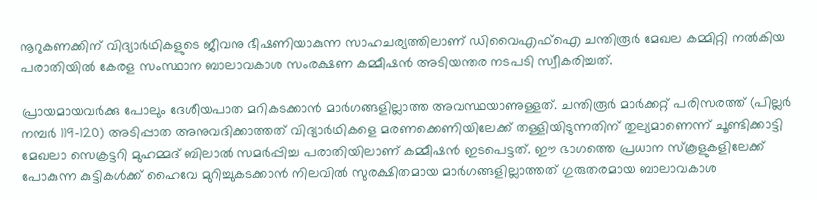നൂറുകണക്കിന് വിദ്യാർഥികളുടെ ജീവനു ഭീഷണിയാകുന്ന സാഹചര്യത്തിലാണ് ഡിവൈഎഫ്ഐ ചന്തിരൂർ മേഖല കമ്മിറ്റി നൽകിയ പരാതിയിൽ കേരള സംസ്ഥാന ബാലാവകാശ സംരക്ഷണ കമ്മീഷൻ അടിയന്തര നടപടി സ്വീകരിച്ചത്.

പ്രായമായവർക്കു പോലും ദേശീയപാത മറികടക്കാൻ മാർഗങ്ങളില്ലാത്ത അവസ്ഥയാണുള്ളത്. ചന്തിരൂർ മാർക്കറ്റ് പരിസരത്ത് (പില്ലർ നമ്പർ 119-120) അടിപ്പാത അനുവദിക്കാത്തത് വിദ്യാർഥികളെ മരണക്കെണിയിലേക്ക് തള്ളിയിടുന്നതിന് തുല്യമാണെന്ന് ചൂണ്ടിക്കാട്ടി മേഖലാ സെക്രട്ടറി മുഹമ്മദ് ബിലാൽ സമർപ്പിച്ച പരാതിയിലാണ് കമ്മീഷൻ ഇടപെട്ടത്. ഈ ഭാഗത്തെ പ്രധാന സ്കൂളുകളിലേക്ക് പോകുന്ന കുട്ടികൾക്ക് ഹൈവേ മുറിച്ചുകടക്കാൻ നിലവിൽ സുരക്ഷിതമായ മാർഗങ്ങളില്ലാത്തത് ഗുരുതരമായ ബാലാവകാശ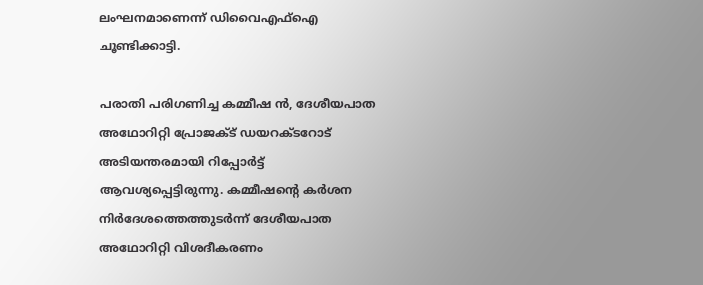ലംഘനമാണെന്ന് ഡിവൈഎഫ്ഐ ചൂണ്ടിക്കാട്ടി.

പരാതി പരിഗണിച്ച കമ്മീഷ ൻ, ദേശീയപാത അഥോറിറ്റി പ്രോജക്ട് ഡയറക്ടറോട് അടിയന്തരമായി റിപ്പോർട്ട് ആവശ്യപ്പെട്ടിരുന്നു. കമ്മീഷന്‍റെ കർശന നിർദേശത്തെത്തുടർന്ന് ദേശീയപാത അഥോറിറ്റി വിശദീകരണം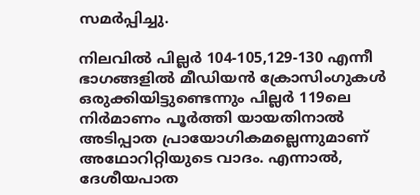സമർപ്പിച്ചു.

നിലവിൽ പില്ലർ 104-105,129-130 എന്നീ ഭാഗങ്ങളിൽ മീഡിയൻ ക്രോസിംഗുകൾ ഒരുക്കിയിട്ടുണ്ടെന്നും പില്ലർ 119ലെ നിർമാണം പൂർത്തി യായതിനാൽ അടിപ്പാത പ്രായോഗികമല്ലെന്നുമാണ് അഥോറിറ്റിയുടെ വാദം. എന്നാൽ, ദേശീയപാത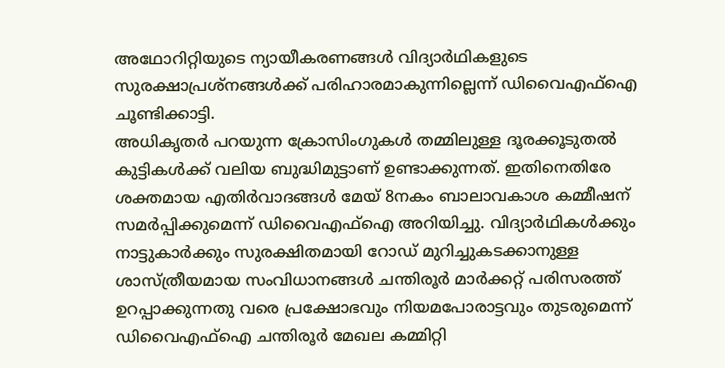അഥോറിറ്റിയുടെ ന്യായീകരണങ്ങൾ വിദ്യാർഥികളുടെ സുരക്ഷാപ്രശ്നങ്ങൾക്ക് പരിഹാരമാകുന്നില്ലെന്ന് ഡിവൈഎഫ്ഐ ചൂണ്ടിക്കാട്ടി.
അധികൃതർ പറയുന്ന ക്രോസിംഗുകൾ തമ്മിലുള്ള ദൂരക്കൂടുതൽ കുട്ടികൾക്ക് വലിയ ബുദ്ധിമുട്ടാണ് ഉണ്ടാക്കുന്നത്. ഇതിനെതിരേ ശക്തമായ എതിർവാദങ്ങൾ മേയ് 8നകം ബാലാവകാശ കമ്മീഷന് സമർപ്പിക്കുമെന്ന് ഡിവൈഎഫ്ഐ അറിയിച്ചു. വിദ്യാർഥികൾക്കും നാട്ടുകാർക്കും സുരക്ഷിതമായി റോഡ് മുറിച്ചുകടക്കാനുള്ള ശാസ്ത്രീയമായ സംവിധാനങ്ങൾ ചന്തിരൂർ മാർക്കറ്റ് പരിസരത്ത് ഉറപ്പാക്കുന്നതു വരെ പ്രക്ഷോഭവും നിയമപോരാട്ടവും തുടരുമെന്ന് ഡിവൈഎഫ്ഐ ചന്തിരൂർ മേഖല കമ്മിറ്റി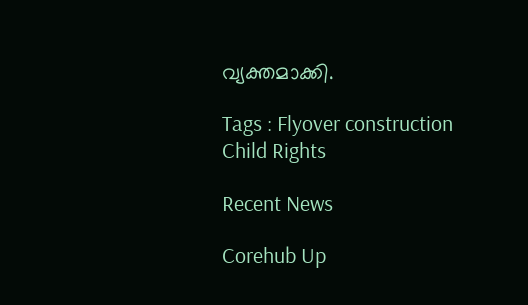വ്യക്തമാക്കി.

Tags : Flyover construction Child Rights

Recent News

Corehub Up